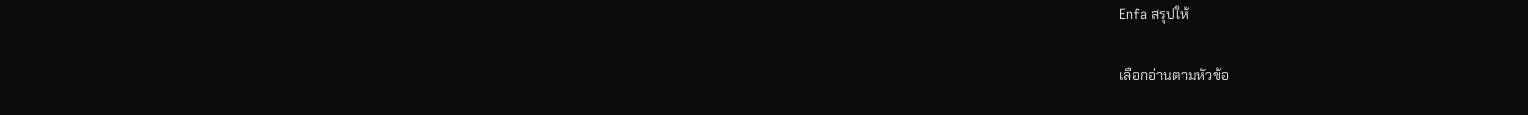Enfa สรุปให้

เลือกอ่านตามหัวข้อ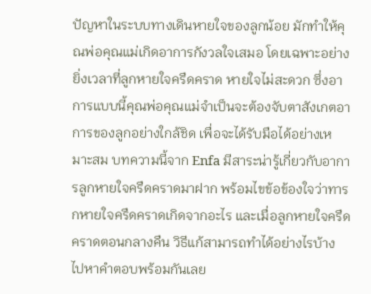ปัญหาในระบบทางเดินหายใจของลูกน้อย มักทำให้คุณพ่อคุณแม่เกิดอาการกังวลใจเสมอ โดยเฉพาะอย่างยิ่งเวลาที่ลูกหายใจครืดคราด หายใจไม่สะดวก ซึ่งอาการแบบนี้คุณพ่อคุณแม่จำเป็นจะต้องจับตาสังเกตอาการของลูกอย่างใกล้ชิด เพื่อจะได้รับมือได้อย่างเหมาะสม บทความนี้จาก Enfa มีสาระน่ารู้เกี่ยวกับอาการลูกหายใจครืดคราดมาฝาก พร้อมไขข้อข้องใจว่าทารกหายใจครืดคราดเกิดจากอะไร และเมื่อลูกหายใจครืดคราดตอนกลางคืน วิธีแก้สามารถทำได้อย่างไรบ้าง ไปหาคำตอบพร้อมกันเลย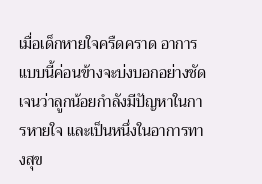เมื่อเด็กหายใจครืดคราด อาการแบบนี้ค่อนข้างจะบ่งบอกอย่างชัดเจนว่าลูกน้อยกำลังมีปัญหาในการหายใจ และเป็นหนึ่งในอาการทางสุข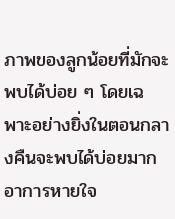ภาพของลูกน้อยที่มักจะพบได้บ่อย ๆ โดยเฉพาะอย่างยิ่งในตอนกลางคืนจะพบได้บ่อยมาก
อาการหายใจ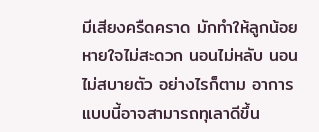มีเสียงครืดคราด มักทำให้ลูกน้อยหายใจไม่สะดวก นอนไม่หลับ นอนไม่สบายตัว อย่างไรก็ตาม อาการแบบนี้อาจสามารถทุเลาดีขึ้น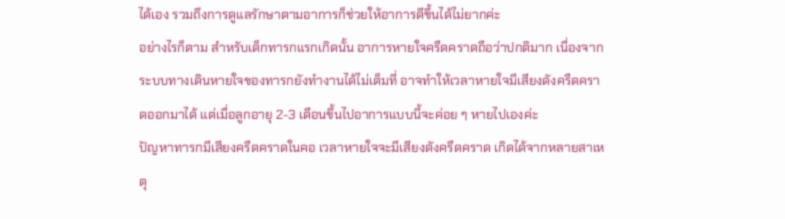ได้เอง รวมถึงการดูแลรักษาตามอาการก็ช่วยให้อาการดีขึ้นได้ไม่ยากค่ะ
อย่างไรก็ตาม สำหรับเด็กทารกแรกเกิดนั้น อาการหายใจครืดคราดถือว่าปกติมาก เนื่องจากระบบทางเดินหายใจของทารกยังทำงานได้ไม่เต็มที่ อาจทำให้เวลาหายใจมีเสียงดังครืดคราดออกมาได้ แต่เมื่อลูกอายุ 2-3 เดือนขึ้นไปอาการแบบนี้จะค่อย ๆ หายไปเองค่ะ
ปัญหาทารกมีเสียงครืดคราดในคอ เวลาหายใจจะมีเสียงดังครืดคราด เกิดได้จากหลายสาเหตุ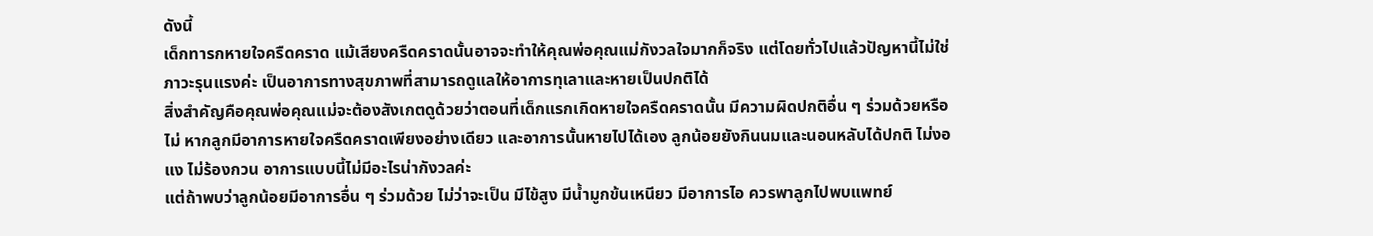ดังนี้
เด็กทารกหายใจครืดคราด แม้เสียงครืดคราดนั้นอาจจะทำให้คุณพ่อคุณแม่กังวลใจมากก็จริง แต่โดยทั่วไปแล้วปัญหานี้ไม่ใช่ภาวะรุนแรงค่ะ เป็นอาการทางสุขภาพที่สามารถดูแลให้อาการทุเลาและหายเป็นปกติได้
สิ่งสำคัญคือคุณพ่อคุณแม่จะต้องสังเกตดูด้วยว่าตอนที่เด็กแรกเกิดหายใจครืดคราดนั้น มีความผิดปกติอื่น ๆ ร่วมด้วยหรือไม่ หากลูกมีอาการหายใจครืดคราดเพียงอย่างเดียว และอาการนั้นหายไปได้เอง ลูกน้อยยังกินนมและนอนหลับได้ปกติ ไม่งอแง ไม่ร้องกวน อาการแบบนี้ไม่มีอะไรน่ากังวลค่ะ
แต่ถ้าพบว่าลูกน้อยมีอาการอื่น ๆ ร่วมด้วย ไม่ว่าจะเป็น มีไข้สูง มีน้ำมูกข้นเหนียว มีอาการไอ ควรพาลูกไปพบแพทย์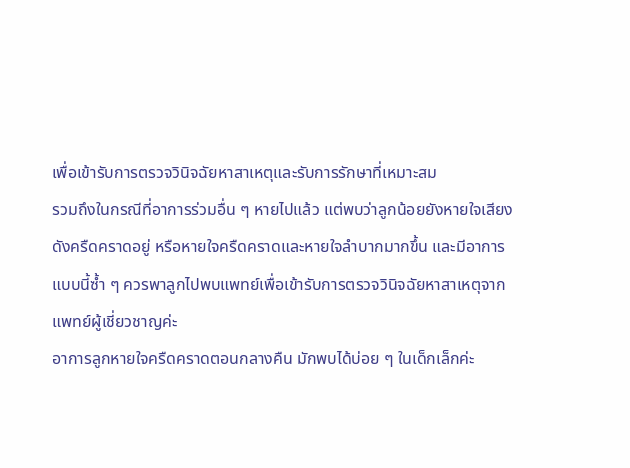เพื่อเข้ารับการตรวจวินิจฉัยหาสาเหตุและรับการรักษาที่เหมาะสม
รวมถึงในกรณีที่อาการร่วมอื่น ๆ หายไปแล้ว แต่พบว่าลูกน้อยยังหายใจเสียงดังครืดคราดอยู่ หรือหายใจครืดคราดและหายใจลำบากมากขึ้น และมีอาการแบบนี้ซ้ำ ๆ ควรพาลูกไปพบแพทย์เพื่อเข้ารับการตรวจวินิจฉัยหาสาเหตุจากแพทย์ผู้เชี่ยวชาญค่ะ
อาการลูกหายใจครืดคราดตอนกลางคืน มักพบได้บ่อย ๆ ในเด็กเล็กค่ะ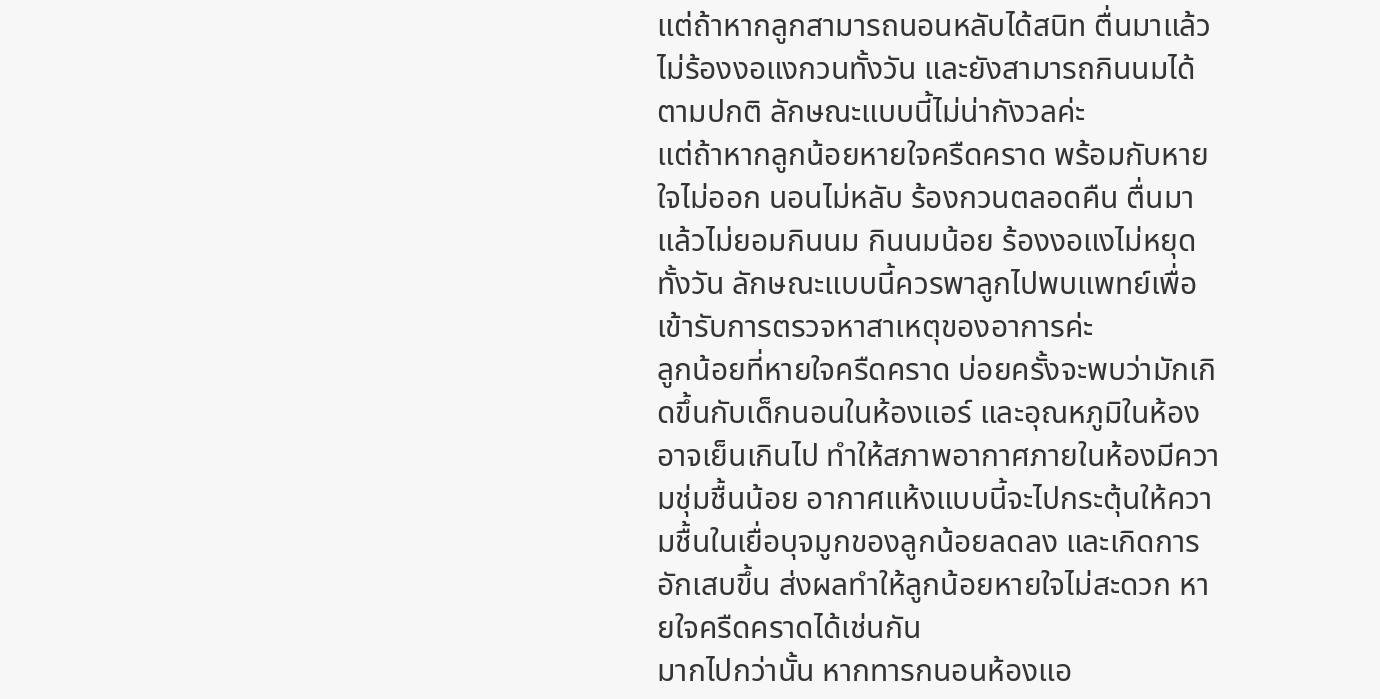แต่ถ้าหากลูกสามารถนอนหลับได้สนิท ตื่นมาแล้วไม่ร้องงอแงกวนทั้งวัน และยังสามารถกินนมได้ตามปกติ ลักษณะแบบนี้ไม่น่ากังวลค่ะ
แต่ถ้าหากลูกน้อยหายใจครืดคราด พร้อมกับหายใจไม่ออก นอนไม่หลับ ร้องกวนตลอดคืน ตื่นมาแล้วไม่ยอมกินนม กินนมน้อย ร้องงอแงไม่หยุดทั้งวัน ลักษณะแบบนี้ควรพาลูกไปพบแพทย์เพื่อเข้ารับการตรวจหาสาเหตุของอาการค่ะ
ลูกน้อยที่หายใจครืดคราด บ่อยครั้งจะพบว่ามักเกิดขึ้นกับเด็กนอนในห้องแอร์ และอุณหภูมิในห้องอาจเย็นเกินไป ทำให้สภาพอากาศภายในห้องมีความชุ่มชื้นน้อย อากาศแห้งแบบนี้จะไปกระตุ้นให้ความชื้นในเยื่อบุจมูกของลูกน้อยลดลง และเกิดการอักเสบขึ้น ส่งผลทำให้ลูกน้อยหายใจไม่สะดวก หายใจครืดคราดได้เช่นกัน
มากไปกว่านั้น หากทารกนอนห้องแอ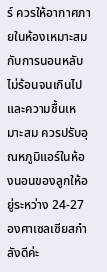ร์ ควรให้อากาศภายในห้องเหมาะสมกับการนอนหลับ ไม่ร้อนจนเกินไป และความชื้นเหมาะสม ควรปรับอุณหภูมิแอร์ในห้องนอนของลูกให้อยู่ระหว่าง 24-27 องศาเซลเซียสกำลังดีค่ะ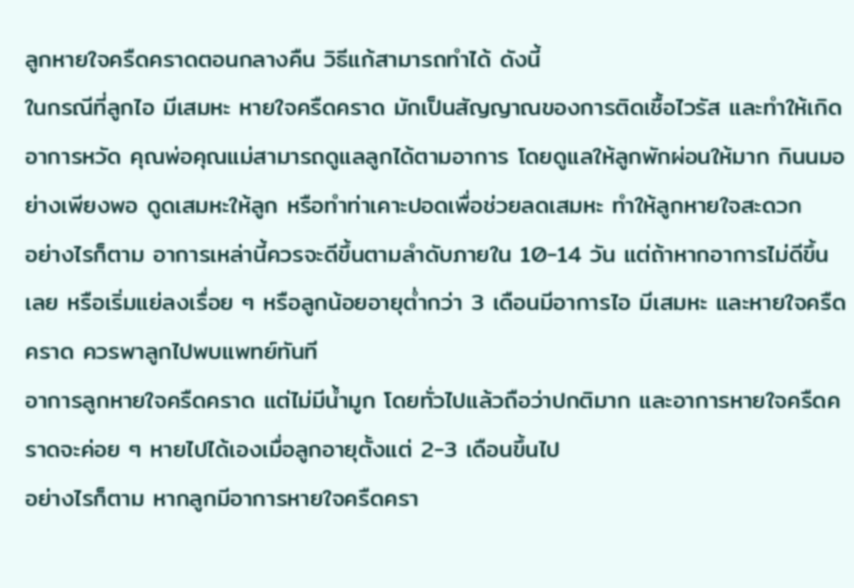ลูกหายใจครืดคราดตอนกลางคืน วิธีแก้สามารถทำได้ ดังนี้
ในกรณีที่ลูกไอ มีเสมหะ หายใจครืดคราด มักเป็นสัญญาณของการติดเชื้อไวรัส และทำให้เกิดอาการหวัด คุณพ่อคุณแม่สามารถดูแลลูกได้ตามอาการ โดยดูแลให้ลูกพักผ่อนให้มาก กินนมอย่างเพียงพอ ดูดเสมหะให้ลูก หรือทำท่าเคาะปอดเพื่อช่วยลดเสมหะ ทำให้ลูกหายใจสะดวก
อย่างไรก็ตาม อาการเหล่านี้ควรจะดีขึ้นตามลำดับภายใน 10-14 วัน แต่ถ้าหากอาการไม่ดีขึ้นเลย หรือเริ่มแย่ลงเรื่อย ๆ หรือลูกน้อยอายุต่ำกว่า 3 เดือนมีอาการไอ มีเสมหะ และหายใจครืดคราด ควรพาลูกไปพบแพทย์ทันที
อาการลูกหายใจครืดคราด แต่ไม่มีน้ำมูก โดยทั่วไปแล้วถือว่าปกติมาก และอาการหายใจครืดคราดจะค่อย ๆ หายไปได้เองเมื่อลูกอายุตั้งแต่ 2-3 เดือนขึ้นไป
อย่างไรก็ตาม หากลูกมีอาการหายใจครืดครา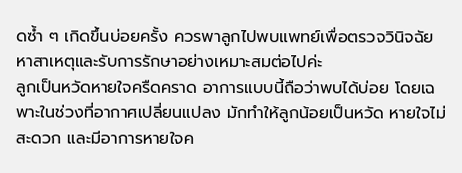ดซ้ำ ๆ เกิดขึ้นบ่อยครั้ง ควรพาลูกไปพบแพทย์เพื่อตรวจวินิจฉัยหาสาเหตุและรับการรักษาอย่างเหมาะสมต่อไปค่ะ
ลูกเป็นหวัดหายใจครืดคราด อาการแบบนี้ถือว่าพบได้บ่อย โดยเฉพาะในช่วงที่อากาศเปลี่ยนแปลง มักทำให้ลูกน้อยเป็นหวัด หายใจไม่สะดวก และมีอาการหายใจค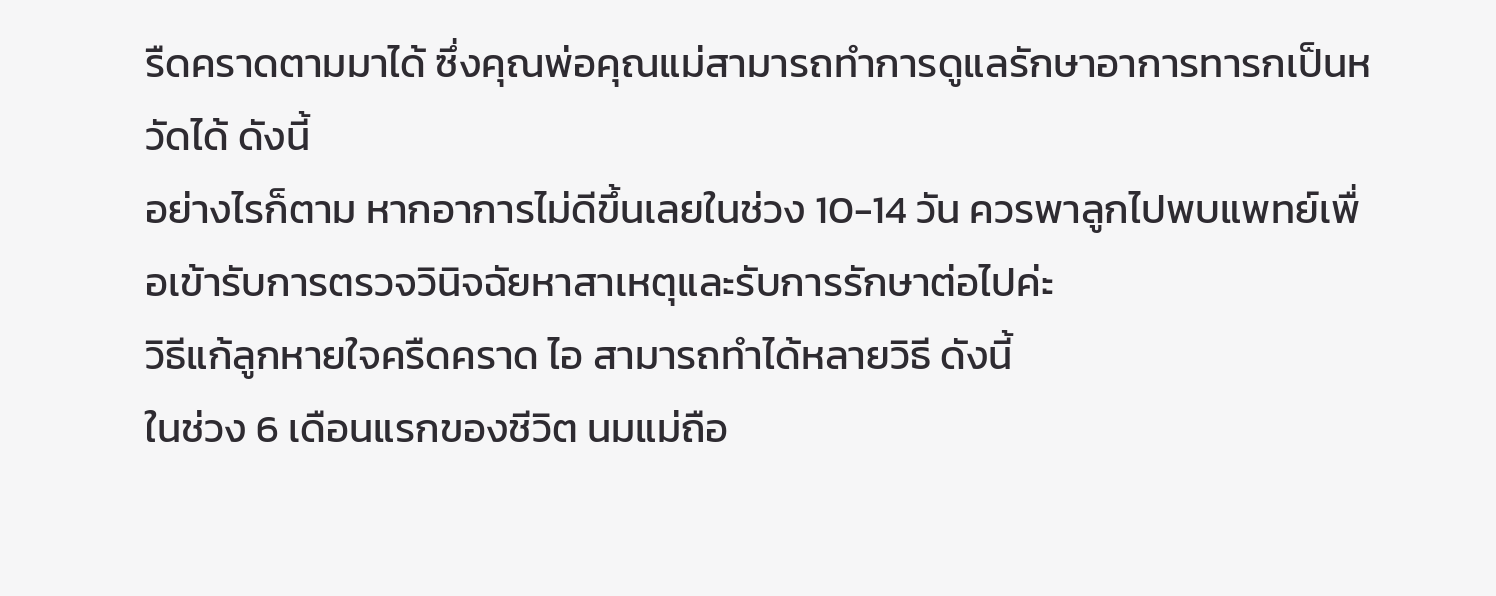รืดคราดตามมาได้ ซึ่งคุณพ่อคุณแม่สามารถทำการดูแลรักษาอาการทารกเป็นหวัดได้ ดังนี้
อย่างไรก็ตาม หากอาการไม่ดีขึ้นเลยในช่วง 10-14 วัน ควรพาลูกไปพบแพทย์เพื่อเข้ารับการตรวจวินิจฉัยหาสาเหตุและรับการรักษาต่อไปค่ะ
วิธีแก้ลูกหายใจครืดคราด ไอ สามารถทำได้หลายวิธี ดังนี้
ในช่วง 6 เดือนแรกของชีวิต นมแม่ถือ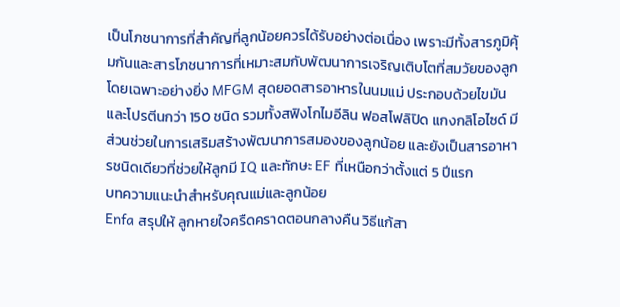เป็นโภชนาการที่สำคัญที่ลูกน้อยควรได้รับอย่างต่อเนื่อง เพราะมีทั้งสารภูมิคุ้มกันและสารโภชนาการที่เหมาะสมกับพัฒนาการเจริญเติบโตที่สมวัยของลูก โดยเฉพาะอย่างยิ่ง MFGM สุดยอดสารอาหารในนมแม่ ประกอบด้วยไขมันและโปรตีนกว่า 150 ชนิด รวมทั้งสฟิงโกไมอีลิน ฟอสโฟลิปิด แกงกลิโอไซด์ มีส่วนช่วยในการเสริมสร้างพัฒนาการสมองของลูกน้อย และยังเป็นสารอาหารชนิดเดียวที่ช่วยให้ลูกมี IQ และทักษะ EF ที่เหนือกว่าตั้งแต่ 5 ปีแรก
บทความแนะนำสำหรับคุณแม่และลูกน้อย
Enfa สรุปให้ ลูกหายใจครืดคราดตอนกลางคืน วิธีแก้สา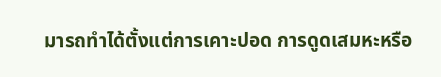มารถทำได้ตั้งแต่การเคาะปอด การดูดเสมหะหรือ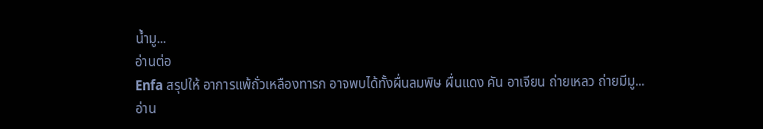น้ำมู...
อ่านต่อ
Enfa สรุปให้ อาการแพ้ถั่วเหลืองทารก อาจพบได้ทั้งผื่นลมพิษ ผื่นแดง คัน อาเจียน ถ่ายเหลว ถ่ายมีมู...
อ่าน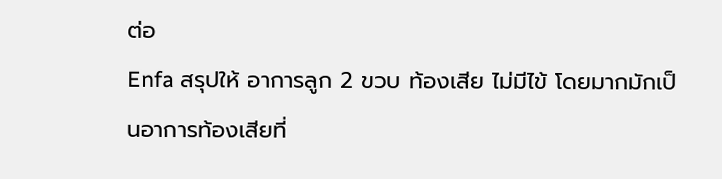ต่อ
Enfa สรุปให้ อาการลูก 2 ขวบ ท้องเสีย ไม่มีไข้ โดยมากมักเป็นอาการท้องเสียที่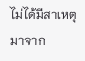ไม่ได้มีสาเหตุมาจาก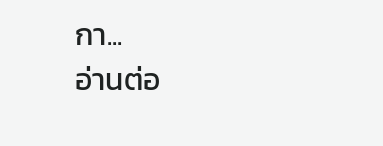กา...
อ่านต่อ